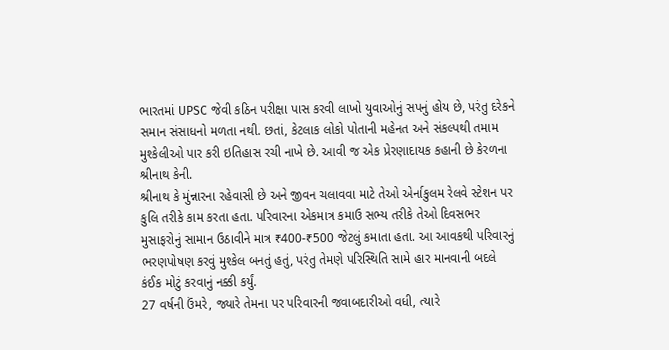ભારતમાં UPSC જેવી કઠિન પરીક્ષા પાસ કરવી લાખો યુવાઓનું સપનું હોય છે, પરંતુ દરેકને સમાન સંસાધનો મળતા નથી. છતાં, કેટલાક લોકો પોતાની મહેનત અને સંકલ્પથી તમામ મુશ્કેલીઓ પાર કરી ઇતિહાસ રચી નાખે છે. આવી જ એક પ્રેરણાદાયક કહાની છે કેરળના શ્રીનાથ કેની.
શ્રીનાથ કે મુંન્નારના રહેવાસી છે અને જીવન ચલાવવા માટે તેઓ એર્નાકુલમ રેલવે સ્ટેશન પર કુલિ તરીકે કામ કરતા હતા. પરિવારના એકમાત્ર કમાઉ સભ્ય તરીકે તેઓ દિવસભર મુસાફરોનું સામાન ઉઠાવીને માત્ર ₹400-₹500 જેટલું કમાતા હતા. આ આવકથી પરિવારનું ભરણપોષણ કરવું મુશ્કેલ બનતું હતું, પરંતુ તેમણે પરિસ્થિતિ સામે હાર માનવાની બદલે કંઈક મોટું કરવાનું નક્કી કર્યું.
27 વર્ષની ઉંમરે, જ્યારે તેમના પર પરિવારની જવાબદારીઓ વધી, ત્યારે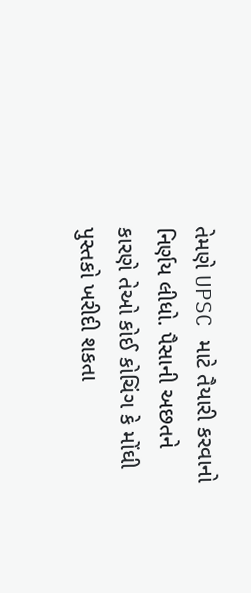તેમણે UPSC માટે તૈયારી કરવાનો નિર્ણય લીધો. પૈસાની અછતને કારણે તેઓ કોઈ કોચિંગ કે મોંઘી પુસ્તકો ખરીદી શકતા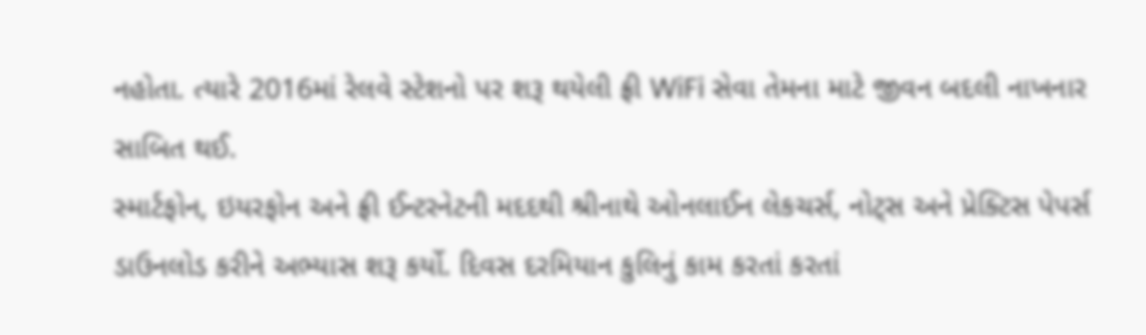નહોતા. ત્યારે 2016માં રેલવે સ્ટેશનો પર શરૂ થયેલી ફ્રી WiFi સેવા તેમના માટે જીવન બદલી નાખનાર સાબિત થઈ.
સ્માર્ટફોન, ઇયરફોન અને ફ્રી ઈન્ટરનેટની મદદથી શ્રીનાથે ઓનલાઈન લેકચર્સ, નોટ્સ અને પ્રેક્ટિસ પેપર્સ ડાઉનલોડ કરીને અભ્યાસ શરૂ કર્યો. દિવસ દરમિયાન કુલિનું કામ કરતાં કરતાં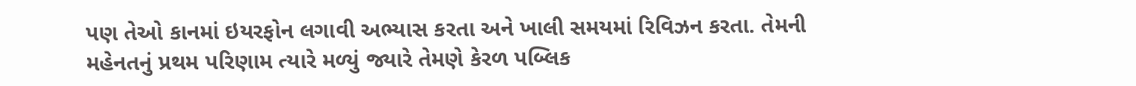પણ તેઓ કાનમાં ઇયરફોન લગાવી અભ્યાસ કરતા અને ખાલી સમયમાં રિવિઝન કરતા. તેમની મહેનતનું પ્રથમ પરિણામ ત્યારે મળ્યું જ્યારે તેમણે કેરળ પબ્લિક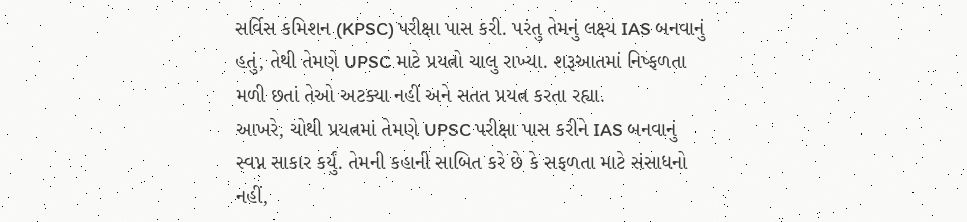સર્વિસ કમિશન (KPSC) પરીક્ષા પાસ કરી. પરંતુ તેમનું લક્ષ્ય IAS બનવાનું હતું, તેથી તેમણે UPSC માટે પ્રયત્નો ચાલુ રાખ્યા. શરૂઆતમાં નિષ્ફળતા મળી છતાં તેઓ અટક્યા નહીં અને સતત પ્રયત્ન કરતા રહ્યા.
આખરે, ચોથી પ્રયત્નમાં તેમણે UPSC પરીક્ષા પાસ કરીને IAS બનવાનું સ્વપ્ન સાકાર કર્યું. તેમની કહાની સાબિત કરે છે કે સફળતા માટે સંસાધનો નહીં,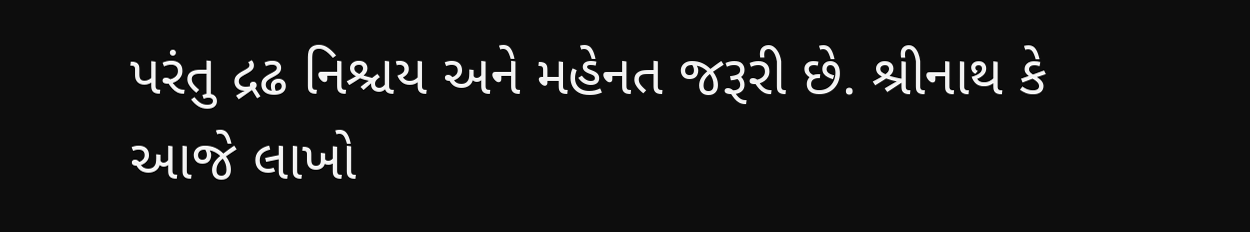પરંતુ દ્રઢ નિશ્ચય અને મહેનત જરૂરી છે. શ્રીનાથ કે આજે લાખો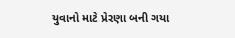યુવાનો માટે પ્રેરણા બની ગયા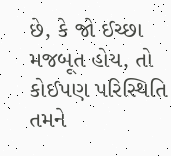છે, કે જો ઈચ્છા મજબૂત હોય, તો કોઈપણ પરિસ્થિતિ તમને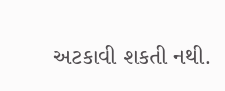અટકાવી શકતી નથી.